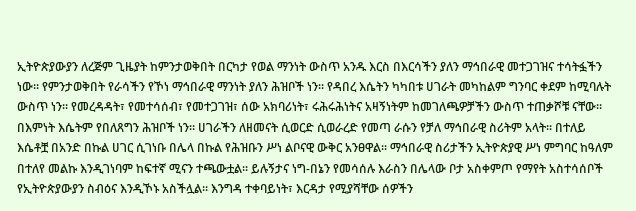ኢትዮጵያውያን ለረጅም ጊዜያት ከምንታወቅበት በርካታ የወል ማንነት ውስጥ አንዱ እርስ በእርሳችን ያለን ማኅበራዊ መተጋገዝና ተሳትፏችን ነው፡፡ የምንታወቅበት የራሳችን የኾነ ማኅበራዊ ማንነት ያለን ሕዝቦች ነን፡፡ የዳበረ እሴትን ካካበቱ ሀገራት መካከልም ግንባር ቀደም ከሚባሉት ውስጥ ነን፡፡ የመረዳዳት፣ የመተሳሰብ፣ የመተጋገዝ፣ ሰው አክባሪነት፣ ሩሕሩሕነትና አዛኝነትም ከመገለጫዎቻችን ውስጥ ተጠቃሾቹ ናቸው፡፡ በእምነት እሴትም የበለጸግን ሕዝቦች ነን፡፡ ሀገራችን ለዘመናት ሲወርድ ሲወራረድ የመጣ ራሱን የቻለ ማኅበራዊ ስሪትም አላት፡፡ በተለይ እሴቶቿ በአንድ በኩል ሀገር ሲገነቡ በሌላ በኩል የሕዝቡን ሥነ ልቦናዊ ውቅር አንፀዋል፡፡ ማኅበራዊ ስሪታችን ኢትዮጵያዊ ሥነ ምግባር ከዓለም በተለየ መልኩ እንዲገነባም ከፍተኛ ሚናን ተጫውቷል፡፡ ይሉኝታና ነግ-በኔን የመሳሰሉ እራስን በሌላው ቦታ አስቀምጦ የማየት አስተሳሰቦች የኢትዮጵያውያን ስብዕና እንዲኾኑ አስችሏል፡፡ እንግዳ ተቀባይነት፣ እርዳታ የሚያሻቸው ሰዎችን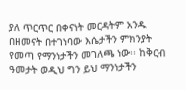ያለ ጥርጥር በቀናነት መርዳትም አንዱ በዘመናት በተገነባው እሴታችን ምክንያት የመጣ የማንነታችን መገለጫ ነው፡፡ ከቅርብ ዓመታት ወዲህ ግን ይህ ማንነታችን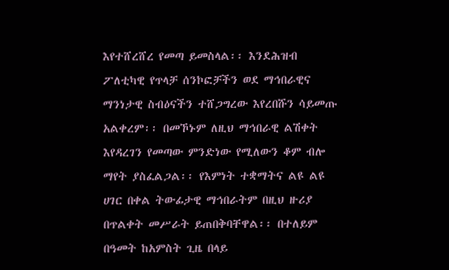እየተሸረሸረ የመጣ ይመስላል፡፡ እንደሕዝብ ፖለቲካዊ የጥላቻ ሰንኮፎቻችን ወደ ማኅበራዊና ማንነታዊ ስብዕናችን ተሸጋግረው እየረበሹን ሳይመጡ አልቀረም፡፡ በመኾኑም ለዚህ ማኅበራዊ ልሽቀት እየዳረገን የመጣው ምንድነው የሚለውን ቆም ብሎ ማየት ያስፈልጋል፡፡ የእምነት ተቋማትና ልዩ ልዩ ሀገር በቀል ትውፊታዊ ማኅበራትም በዚህ ዙሪያ በጥልቀት መሥራት ይጠበቅባቸዋል፡፡ በተለይም በዓመት ከአምስት ጊዜ በላይ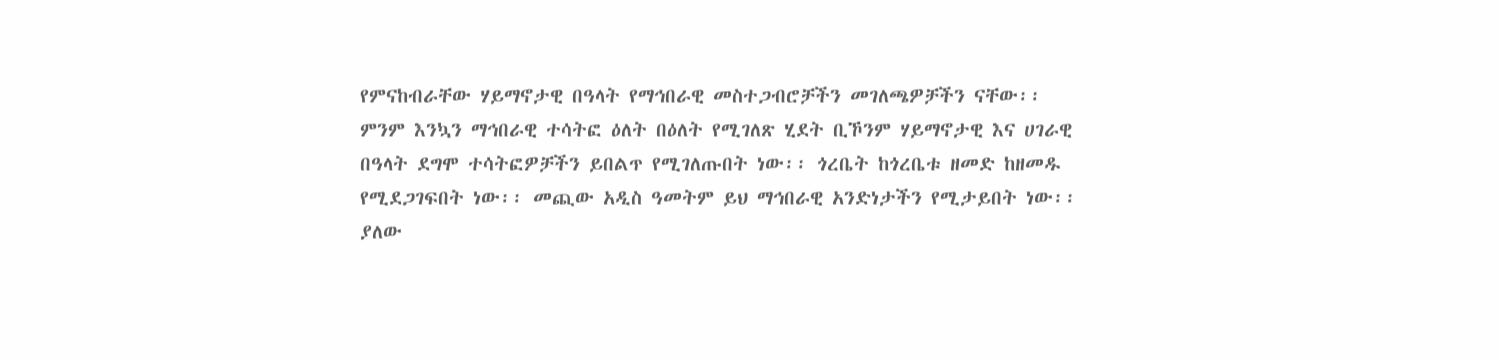የምናከብራቸው ሃይማኖታዊ በዓላት የማኅበራዊ መስተጋብሮቻችን መገለጫዎቻችን ናቸው፡፡ ምንም እንኳን ማኅበራዊ ተሳትፎ ዕለት በዕለት የሚገለጽ ሂደት ቢኾንም ሃይማኖታዊ እና ሀገራዊ በዓላት ደግሞ ተሳትፎዎቻችን ይበልጥ የሚገለጡበት ነው፡፡ ጎረቤት ከጎረቤቱ ዘመድ ከዘመዱ የሚደጋገፍበት ነው፡፡ መጪው አዲስ ዓመትም ይህ ማኅበራዊ አንድነታችን የሚታይበት ነው፡፡ ያለው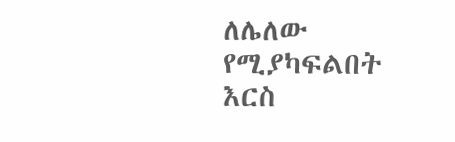ለሌለው የሚያካፍልበት እርስ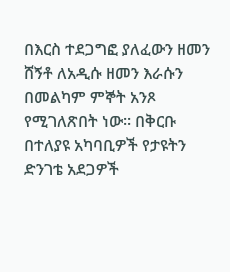በእርስ ተደጋግፎ ያለፈውን ዘመን ሸኝቶ ለአዲሱ ዘመን እራሱን በመልካም ምኞት አንጾ የሚገለጽበት ነው፡፡ በቅርቡ በተለያዩ አካባቢዎች የታዩትን ድንገቴ አደጋዎች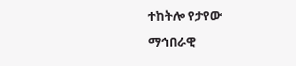ተከትሎ የታየው ማኅበራዊ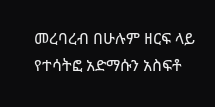መረባረብ በሁሉም ዘርፍ ላይ የተሳትፎ አድማሱን አስፍቶ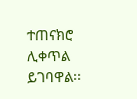ተጠናክሮ ሊቀጥል ይገባዋል፡፡